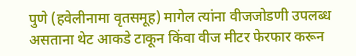पुणे (हवेलीनामा वृतसमूह) मागेल त्यांना वीजजोडणी उपलब्ध असताना थेट आकडे टाकून किंवा वीज मीटर फेरफार करून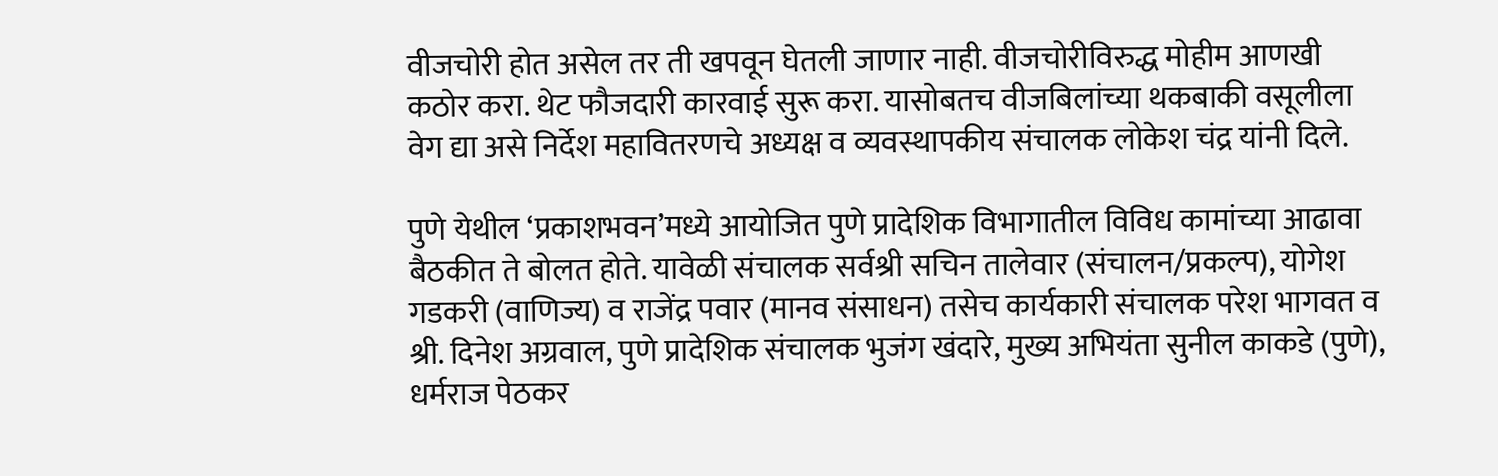वीजचोरी होत असेल तर ती खपवून घेतली जाणार नाही. वीजचोरीविरुद्ध मोहीम आणखी कठोर करा. थेट फौजदारी कारवाई सुरू करा. यासोबतच वीजबिलांच्या थकबाकी वसूलीला वेग द्या असे निर्देश महावितरणचे अध्यक्ष व व्यवस्थापकीय संचालक लोकेश चंद्र यांनी दिले.

पुणे येथील ‘प्रकाशभवन’मध्ये आयोजित पुणे प्रादेशिक विभागातील विविध कामांच्या आढावा बैठकीत ते बोलत होते. यावेळी संचालक सर्वश्री सचिन तालेवार (संचालन/प्रकल्प), योगेश गडकरी (वाणिज्य) व राजेंद्र पवार (मानव संसाधन) तसेच कार्यकारी संचालक परेश भागवत व श्री. दिनेश अग्रवाल, पुणे प्रादेशिक संचालक भुजंग खंदारे, मुख्य अभियंता सुनील काकडे (पुणे), धर्मराज पेठकर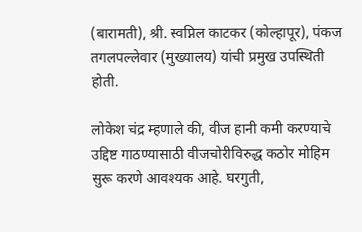(बारामती), श्री. स्वप्निल काटकर (कोल्हापूर), पंकज तगलपल्लेवार (मुख्यालय) यांची प्रमुख उपस्थिती होती.

लोकेश चंद्र म्हणाले की, वीज हानी कमी करण्याचे उद्दिष्ट गाठण्यासाठी वीजचोरीविरुद्ध कठोर मोहिम सुरू करणे आवश्यक आहे. घरगुती,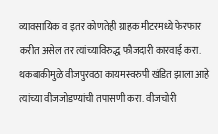व्यावसायिक व इतर कोणतेही ग्राहक मीटरमध्ये फेरफार करीत असेल तर त्यांच्याविरुद्ध फौजदारी कारवाई करा. थकबाकीमुळे वीजपुरवठा कायमस्वरुपी खंडित झाला आहे त्यांच्या वीजजोडण्यांची तपासणी करा. वीजचोरी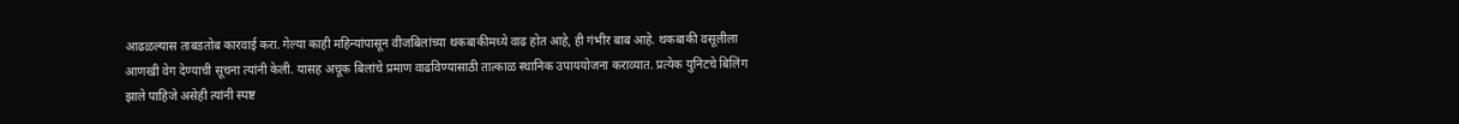आढळल्यास ताबडतोब कारवाई करा. गेल्या काही महिन्यांपासून वीजबिलांच्या थकबाकीमध्ये वाढ होत आहे, ही गंभीर बाब आहे. थकबाकी वसूलीला आणखी वेग देण्याची सूचना त्यांनी केली. यासह अचूक बिलांचे प्रमाण वाढविण्यासाठी तात्काळ स्थानिक उपाययोजना कराव्यात. प्रत्येक युनिटचे बिलिंग झाले पाहिजे असेही त्यांनी स्पष्ट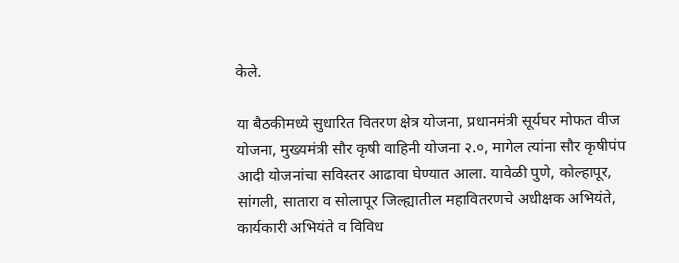केले.

या बैठकीमध्ये सुधारित वितरण क्षेत्र योजना, प्रधानमंत्री सूर्यघर मोफत वीज योजना, मुख्यमंत्री सौर कृषी वाहिनी योजना २.०, मागेल त्यांना सौर कृषीपंप आदी योजनांचा सविस्तर आढावा घेण्यात आला. यावेळी पुणे, कोल्हापूर, सांगली, सातारा व सोलापूर जिल्ह्यातील महावितरणचे अधीक्षक अभियंते, कार्यकारी अभियंते व विविध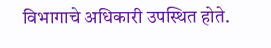विभागाचे अधिकारी उपस्थित होते.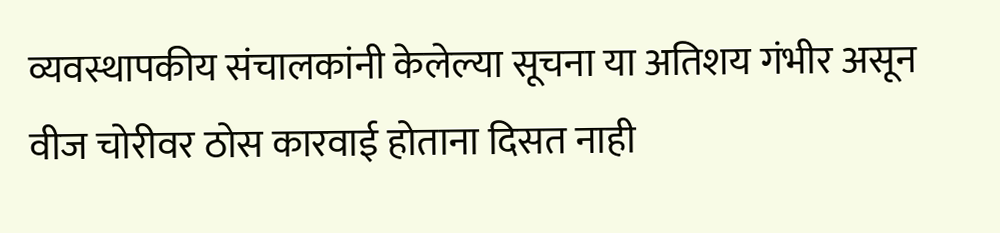व्यवस्थापकीय संचालकांनी केलेल्या सूचना या अतिशय गंभीर असून वीज चोरीवर ठोस कारवाई होताना दिसत नाही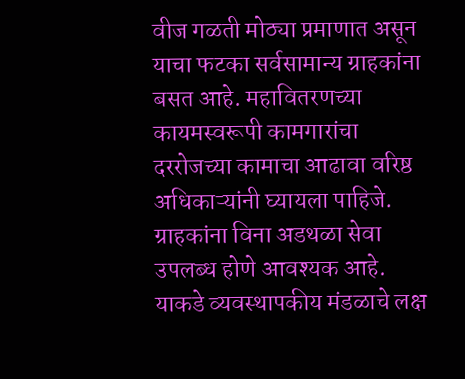वीज गळती मोठ्या प्रमाणात असून याचा फटका सर्वसामान्य ग्राहकांना बसत आहे. महावितरणच्या कायमस्वरूपी कामगारांचा दररोजच्या कामाचा आढावा वरिष्ठ अधिकाऱ्यांनी घ्यायला पाहिजे. ग्राहकांना विना अडथळा सेवा उपलब्ध होणे आवश्यक आहे. याकडे व्यवस्थापकीय मंडळाचे लक्ष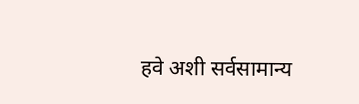हवे अशी सर्वसामान्य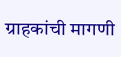ग्राहकांची मागणी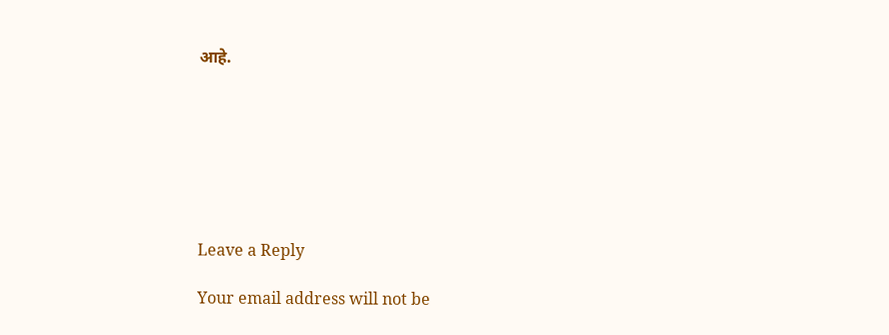आहे.







Leave a Reply

Your email address will not be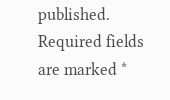published. Required fields are marked *